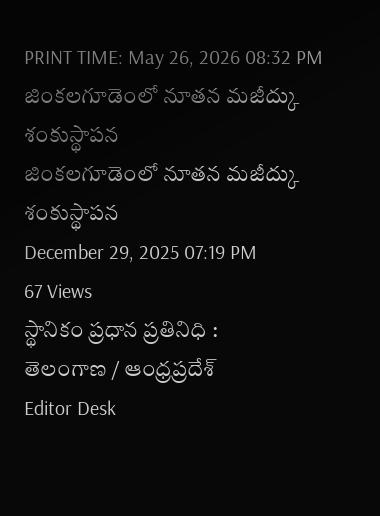PRINT TIME: May 26, 2026 08:32 PM
జింకలగూడెంలో నూతన మజీద్కు శంకుస్థాపన
జింకలగూడెంలో నూతన మజీద్కు శంకుస్థాపన
December 29, 2025 07:19 PM
67 Views
స్థానికం ప్రధాన ప్రతినిధి :
తెలంగాణ / ఆంధ్రప్రదేశ్
Editor Desk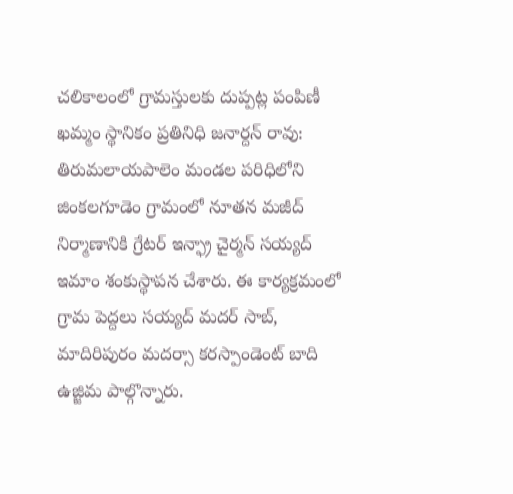చలికాలంలో గ్రామస్తులకు దుప్పట్ల పంపిణీ
ఖమ్మం స్థానికం ప్రతినిధి జనార్దన్ రావు:
తిరుమలాయపాలెం మండల పరిధిలోని జింకలగూడెం గ్రామంలో నూతన మజీద్ నిర్మాణానికి గ్రేటర్ ఇన్ఫ్రా చైర్మన్ సయ్యద్ ఇమాం శంకుస్థాపన చేశారు. ఈ కార్యక్రమంలో గ్రామ పెద్దలు సయ్యద్ మదర్ సాబ్, మాదిరిపురం మదర్సా కరస్పాండెంట్ బాది ఉజ్జిమ పాల్గొన్నారు.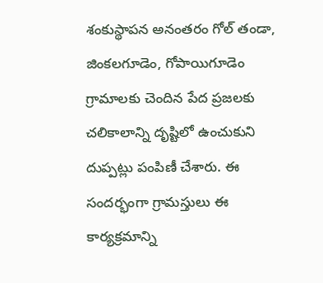శంకుస్థాపన అనంతరం గోల్ తండా, జింకలగూడెం, గోపాయిగూడెం గ్రామాలకు చెందిన పేద ప్రజలకు చలికాలాన్ని దృష్టిలో ఉంచుకుని దుప్పట్లు పంపిణీ చేశారు. ఈ సందర్భంగా గ్రామస్తులు ఈ కార్యక్రమాన్ని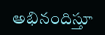అభినందిస్తూ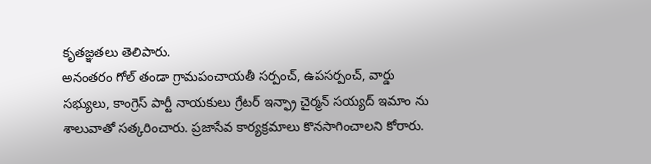కృతజ్ఞతలు తెలిపారు.
అనంతరం గోల్ తండా గ్రామపంచాయతీ సర్పంచ్, ఉపసర్పంచ్, వార్డు సభ్యులు, కాంగ్రెస్ పార్టీ నాయకులు గ్రేటర్ ఇన్ఫ్రా చైర్మన్ సయ్యద్ ఇమాం ను శాలువాతో సత్కరించారు. ప్రజాసేవ కార్యక్రమాలు కొనసాగించాలని కోరారు.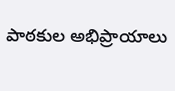పాఠకుల అభిప్రాయాలు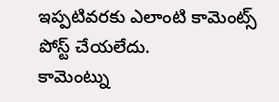ఇప్పటివరకు ఎలాంటి కామెంట్స్ పోస్ట్ చేయలేదు.
కామెంట్ను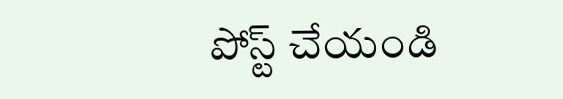పోస్ట్ చేయండి